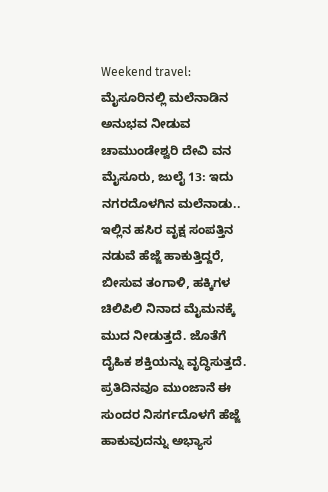Weekend travel: ಮೈಸೂರಿನಲ್ಲಿ ಮಲೆನಾಡಿನ ಅನುಭವ ನೀಡುವ ಚಾಮುಂಡೇಶ್ವರಿ ದೇವಿ ವನ
ಮೈಸೂರು, ಜುಲೈ 13: ಇದು ನಗರದೊಳಗಿನ ಮಲೆನಾಡು.. ಇಲ್ಲಿನ ಹಸಿರ ವೃಕ್ಷ ಸಂಪತ್ತಿನ ನಡುವೆ ಹೆಜ್ಜೆ ಹಾಕುತ್ತಿದ್ದರೆ, ಬೀಸುವ ತಂಗಾಳಿ, ಹಕ್ಕಿಗಳ ಚಿಲಿಪಿಲಿ ನಿನಾದ ಮೈಮನಕ್ಕೆ ಮುದ ನೀಡುತ್ತದೆ. ಜೊತೆಗೆ ದೈಹಿಕ ಶಕ್ತಿಯನ್ನು ವೃದ್ಧಿಸುತ್ತದೆ.
ಪ್ರತಿದಿನವೂ ಮುಂಜಾನೆ ಈ ಸುಂದರ ನಿಸರ್ಗದೊಳಗೆ ಹೆಜ್ಜೆ ಹಾಕುವುದನ್ನು ಅಭ್ಯಾಸ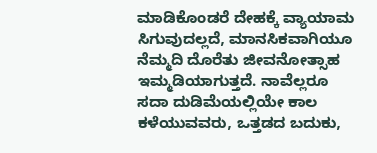ಮಾಡಿಕೊಂಡರೆ ದೇಹಕ್ಕೆ ವ್ಯಾಯಾಮ ಸಿಗುವುದಲ್ಲದೆ, ಮಾನಸಿಕವಾಗಿಯೂ ನೆಮ್ಮದಿ ದೊರೆತು ಜೀವನೋತ್ಸಾಹ ಇಮ್ಮಡಿಯಾಗುತ್ತದೆ. ನಾವೆಲ್ಲರೂ ಸದಾ ದುಡಿಮೆಯಲ್ಲಿಯೇ ಕಾಲ ಕಳೆಯುವವರು, ಒತ್ತಡದ ಬದುಕು,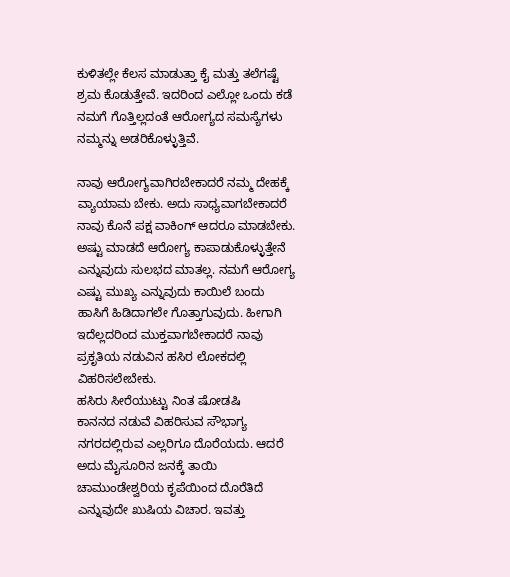ಕುಳಿತಲ್ಲೇ ಕೆಲಸ ಮಾಡುತ್ತಾ ಕೈ ಮತ್ತು ತಲೆಗಷ್ಟೆ ಶ್ರಮ ಕೊಡುತ್ತೇವೆ. ಇದರಿಂದ ಎಲ್ಲೋ ಒಂದು ಕಡೆ ನಮಗೆ ಗೊತ್ತಿಲ್ಲದಂತೆ ಆರೋಗ್ಯದ ಸಮಸ್ಯೆಗಳು ನಮ್ಮನ್ನು ಅಡರಿಕೊಳ್ಳುತ್ತಿವೆ.

ನಾವು ಆರೋಗ್ಯವಾಗಿರಬೇಕಾದರೆ ನಮ್ಮ ದೇಹಕ್ಕೆ ವ್ಯಾಯಾಮ ಬೇಕು. ಅದು ಸಾಧ್ಯವಾಗಬೇಕಾದರೆ ನಾವು ಕೊನೆ ಪಕ್ಷ ವಾಕಿಂಗ್ ಆದರೂ ಮಾಡಬೇಕು. ಅಷ್ಟು ಮಾಡದೆ ಆರೋಗ್ಯ ಕಾಪಾಡುಕೊಳ್ಳುತ್ತೇನೆ ಎನ್ನುವುದು ಸುಲಭದ ಮಾತಲ್ಲ. ನಮಗೆ ಆರೋಗ್ಯ ಎಷ್ಟು ಮುಖ್ಯ ಎನ್ನುವುದು ಕಾಯಿಲೆ ಬಂದು ಹಾಸಿಗೆ ಹಿಡಿದಾಗಲೇ ಗೊತ್ತಾಗುವುದು. ಹೀಗಾಗಿ ಇದೆಲ್ಲದರಿಂದ ಮುಕ್ತವಾಗಬೇಕಾದರೆ ನಾವು ಪ್ರಕೃತಿಯ ನಡುವಿನ ಹಸಿರ ಲೋಕದಲ್ಲಿ ವಿಹರಿಸಲೇಬೇಕು.
ಹಸಿರು ಸೀರೆಯುಟ್ಟು ನಿಂತ ಷೋಡಷಿ
ಕಾನನದ ನಡುವೆ ವಿಹರಿಸುವ ಸೌಭಾಗ್ಯ ನಗರದಲ್ಲಿರುವ ಎಲ್ಲರಿಗೂ ದೊರೆಯದು. ಆದರೆ ಅದು ಮೈಸೂರಿನ ಜನಕ್ಕೆ ತಾಯಿ ಚಾಮುಂಡೇಶ್ವರಿಯ ಕೃಪೆಯಿಂದ ದೊರೆತಿದೆ ಎನ್ನುವುದೇ ಖುಷಿಯ ವಿಚಾರ. ಇವತ್ತು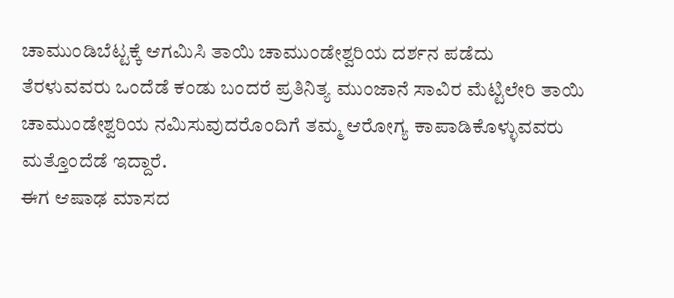ಚಾಮುಂಡಿಬೆಟ್ಟಕ್ಕೆ ಆಗಮಿಸಿ ತಾಯಿ ಚಾಮುಂಡೇಶ್ವರಿಯ ದರ್ಶನ ಪಡೆದು ತೆರಳುವವರು ಒಂದೆಡೆ ಕಂಡು ಬಂದರೆ ಪ್ರತಿನಿತ್ಯ ಮುಂಜಾನೆ ಸಾವಿರ ಮೆಟ್ಟಿಲೇರಿ ತಾಯಿ ಚಾಮುಂಡೇಶ್ವರಿಯ ನಮಿಸುವುದರೊಂದಿಗೆ ತಮ್ಮ ಆರೋಗ್ಯ ಕಾಪಾಡಿಕೊಳ್ಳುವವರು ಮತ್ತೊಂದೆಡೆ ಇದ್ದಾರೆ.
ಈಗ ಆಷಾಢ ಮಾಸದ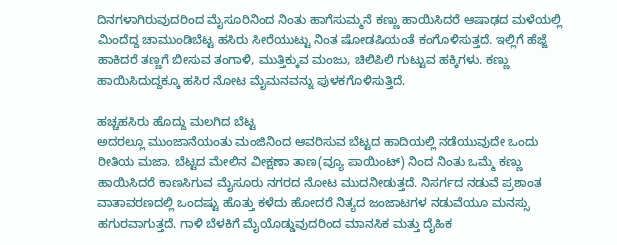ದಿನಗಳಾಗಿರುವುದರಿಂದ ಮೈಸೂರಿನಿಂದ ನಿಂತು ಹಾಗೆಸುಮ್ಮನೆ ಕಣ್ಣು ಹಾಯಿಸಿದರೆ ಆಷಾಢದ ಮಳೆಯಲ್ಲಿ ಮಿಂದೆದ್ದ ಚಾಮುಂಡಿಬೆಟ್ಟ ಹಸಿರು ಸೀರೆಯುಟ್ಟು ನಿಂತ ಷೋಡಷಿಯಂತೆ ಕಂಗೊಳಿಸುತ್ತದೆ. ಇಲ್ಲಿಗೆ ಹೆಜ್ಜೆ ಹಾಕಿದರೆ ತಣ್ಣಗೆ ಬೀಸುವ ತಂಗಾಳಿ, ಮುತ್ತಿಕ್ಕುವ ಮಂಜು, ಚಿಲಿಪಿಲಿ ಗುಟ್ಟುವ ಹಕ್ಕಿಗಳು. ಕಣ್ಣು ಹಾಯಿಸಿದುದ್ದಕ್ಕೂ ಹಸಿರ ನೋಟ ಮೈಮನವನ್ನು ಪುಳಕಗೊಳಿಸುತ್ತಿದೆ.

ಹಚ್ಚಹಸಿರು ಹೊದ್ದು ಮಲಗಿದ ಬೆಟ್ಟ
ಅದರಲ್ಲೂ ಮುಂಜಾನೆಯಂತು ಮಂಜಿನಿಂದ ಆವರಿಸುವ ಬೆಟ್ಟದ ಹಾದಿಯಲ್ಲಿ ನಡೆಯುವುದೇ ಒಂದು ರೀತಿಯ ಮಜಾ. ಬೆಟ್ಟದ ಮೇಲಿನ ವೀಕ್ಷಣಾ ತಾಣ(ವ್ಯೂ ಪಾಯಿಂಟ್) ನಿಂದ ನಿಂತು ಒಮ್ಮೆ ಕಣ್ಣು ಹಾಯಿಸಿದರೆ ಕಾಣಸಿಗುವ ಮೈಸೂರು ನಗರದ ನೋಟ ಮುದನೀಡುತ್ತದೆ. ನಿಸರ್ಗದ ನಡುವೆ ಪ್ರಶಾಂತ ವಾತಾವರಣದಲ್ಲಿ ಒಂದಷ್ಟು ಹೊತ್ತು ಕಳೆದು ಹೋದರೆ ನಿತ್ಯದ ಜಂಜಾಟಗಳ ನಡುವೆಯೂ ಮನಸ್ಸು ಹಗುರವಾಗುತ್ತದೆ. ಗಾಳಿ ಬೆಳಕಿಗೆ ಮೈಯೊಡ್ಡುವುದರಿಂದ ಮಾನಸಿಕ ಮತ್ತು ದೈಹಿಕ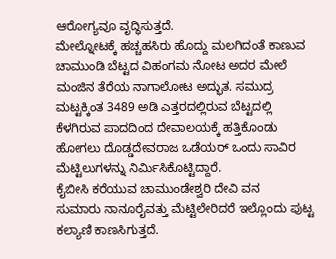ಆರೋಗ್ಯವೂ ವೃದ್ಧಿಸುತ್ತದೆ.
ಮೇಲ್ನೋಟಕ್ಕೆ ಹಚ್ಚಹಸಿರು ಹೊದ್ದು ಮಲಗಿದಂತೆ ಕಾಣುವ ಚಾಮುಂಡಿ ಬೆಟ್ಟದ ವಿಹಂಗಮ ನೋಟ ಅದರ ಮೇಲೆ ಮಂಜಿನ ತೆರೆಯ ನಾಗಾಲೋಟ ಅದ್ಭುತ. ಸಮುದ್ರ ಮಟ್ಟಕ್ಕಿಂತ 3489 ಅಡಿ ಎತ್ತರದಲ್ಲಿರುವ ಬೆಟ್ಟದಲ್ಲಿ ಕೆಳಗಿರುವ ಪಾದದಿಂದ ದೇವಾಲಯಕ್ಕೆ ಹತ್ತಿಕೊಂಡು ಹೋಗಲು ದೊಡ್ಡದೇವರಾಜ ಒಡೆಯರ್ ಒಂದು ಸಾವಿರ ಮೆಟ್ಟಿಲುಗಳನ್ನು ನಿರ್ಮಿಸಿಕೊಟ್ಟಿದ್ದಾರೆ.
ಕೈಬೀಸಿ ಕರೆಯುವ ಚಾಮುಂಡೇಶ್ವರಿ ದೇವಿ ವನ
ಸುಮಾರು ನಾನೂರೈವತ್ತು ಮೆಟ್ಟಿಲೇರಿದರೆ ಇಲ್ಲೊಂದು ಪುಟ್ಟ ಕಲ್ಯಾಣಿ ಕಾಣಸಿಗುತ್ತದೆ.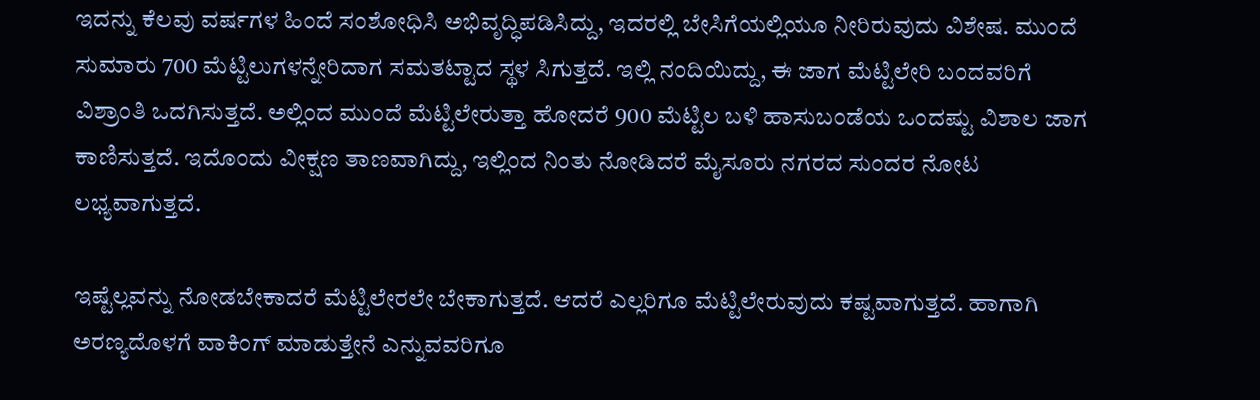ಇದನ್ನು ಕೆಲವು ವರ್ಷಗಳ ಹಿಂದೆ ಸಂಶೋಧಿಸಿ ಅಭಿವೃದ್ಧಿಪಡಿಸಿದ್ದು, ಇದರಲ್ಲಿ ಬೇಸಿಗೆಯಲ್ಲಿಯೂ ನೀರಿರುವುದು ವಿಶೇಷ. ಮುಂದೆ ಸುಮಾರು 700 ಮೆಟ್ಟಿಲುಗಳನ್ನೇರಿದಾಗ ಸಮತಟ್ಟಾದ ಸ್ಥಳ ಸಿಗುತ್ತದೆ. ಇಲ್ಲಿ ನಂದಿಯಿದ್ದು, ಈ ಜಾಗ ಮೆಟ್ಟಿಲೇರಿ ಬಂದವರಿಗೆ ವಿಶ್ರಾಂತಿ ಒದಗಿಸುತ್ತದೆ. ಅಲ್ಲಿಂದ ಮುಂದೆ ಮೆಟ್ಟಿಲೇರುತ್ತಾ ಹೋದರೆ 900 ಮೆಟ್ಟಿಲ ಬಳಿ ಹಾಸುಬಂಡೆಯ ಒಂದಷ್ಟು ವಿಶಾಲ ಜಾಗ ಕಾಣಿಸುತ್ತದೆ. ಇದೊಂದು ವೀಕ್ಷಣ ತಾಣವಾಗಿದ್ದು, ಇಲ್ಲಿಂದ ನಿಂತು ನೋಡಿದರೆ ಮೈಸೂರು ನಗರದ ಸುಂದರ ನೋಟ ಲಭ್ಯವಾಗುತ್ತದೆ.

ಇಷ್ಟೆಲ್ಲವನ್ನು ನೋಡಬೇಕಾದರೆ ಮೆಟ್ಟಿಲೇರಲೇ ಬೇಕಾಗುತ್ತದೆ. ಆದರೆ ಎಲ್ಲರಿಗೂ ಮೆಟ್ಟಿಲೇರುವುದು ಕಷ್ಟವಾಗುತ್ತದೆ. ಹಾಗಾಗಿ ಅರಣ್ಯದೊಳಗೆ ವಾಕಿಂಗ್ ಮಾಡುತ್ತೇನೆ ಎನ್ನುವವರಿಗೂ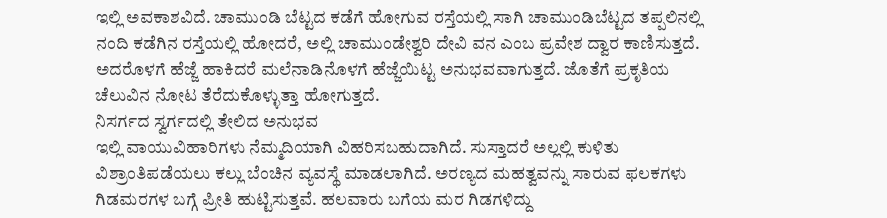ಇಲ್ಲಿ ಅವಕಾಶವಿದೆ. ಚಾಮುಂಡಿ ಬೆಟ್ಟದ ಕಡೆಗೆ ಹೋಗುವ ರಸ್ತೆಯಲ್ಲಿ ಸಾಗಿ ಚಾಮುಂಡಿಬೆಟ್ಟದ ತಪ್ಪಲಿನಲ್ಲಿ ನಂದಿ ಕಡೆಗಿನ ರಸ್ತೆಯಲ್ಲಿ ಹೋದರೆ, ಅಲ್ಲಿ ಚಾಮುಂಡೇಶ್ವರಿ ದೇವಿ ವನ ಎಂಬ ಪ್ರವೇಶ ದ್ವಾರ ಕಾಣಿಸುತ್ತದೆ. ಅದರೊಳಗೆ ಹೆಜ್ಜೆ ಹಾಕಿದರೆ ಮಲೆನಾಡಿನೊಳಗೆ ಹೆಜ್ಜೆಯಿಟ್ಟ ಅನುಭವವಾಗುತ್ತದೆ. ಜೊತೆಗೆ ಪ್ರಕೃತಿಯ ಚೆಲುವಿನ ನೋಟ ತೆರೆದುಕೊಳ್ಳುತ್ತಾ ಹೋಗುತ್ತದೆ.
ನಿಸರ್ಗದ ಸ್ವರ್ಗದಲ್ಲಿ ತೇಲಿದ ಅನುಭವ
ಇಲ್ಲಿ ವಾಯುವಿಹಾರಿಗಳು ನೆಮ್ಮದಿಯಾಗಿ ವಿಹರಿಸಬಹುದಾಗಿದೆ. ಸುಸ್ತಾದರೆ ಅಲ್ಲಲ್ಲಿ ಕುಳಿತು ವಿಶ್ರಾಂತಿಪಡೆಯಲು ಕಲ್ಲು ಬೆಂಚಿನ ವ್ಯವಸ್ಥೆ ಮಾಡಲಾಗಿದೆ. ಅರಣ್ಯದ ಮಹತ್ವವನ್ನು ಸಾರುವ ಫಲಕಗಳು ಗಿಡಮರಗಳ ಬಗ್ಗೆ ಪ್ರೀತಿ ಹುಟ್ಟಿಸುತ್ತವೆ. ಹಲವಾರು ಬಗೆಯ ಮರ ಗಿಡಗಳಿದ್ದು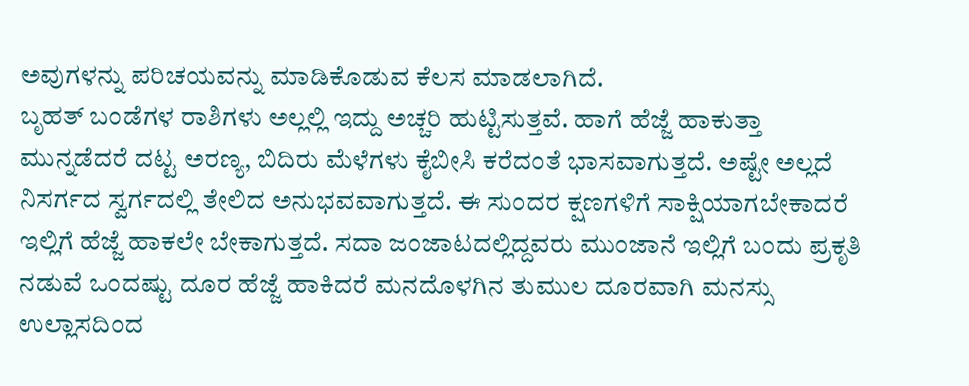ಅವುಗಳನ್ನು ಪರಿಚಯವನ್ನು ಮಾಡಿಕೊಡುವ ಕೆಲಸ ಮಾಡಲಾಗಿದೆ.
ಬೃಹತ್ ಬಂಡೆಗಳ ರಾಶಿಗಳು ಅಲ್ಲಲ್ಲಿ ಇದ್ದು ಅಚ್ಚರಿ ಹುಟ್ಟಿಸುತ್ತವೆ. ಹಾಗೆ ಹೆಜ್ಜೆ ಹಾಕುತ್ತಾ ಮುನ್ನಡೆದರೆ ದಟ್ಟ ಅರಣ್ಯ, ಬಿದಿರು ಮೆಳೆಗಳು ಕೈಬೀಸಿ ಕರೆದಂತೆ ಭಾಸವಾಗುತ್ತದೆ. ಅಷ್ಟೇ ಅಲ್ಲದೆ ನಿಸರ್ಗದ ಸ್ವರ್ಗದಲ್ಲಿ ತೇಲಿದ ಅನುಭವವಾಗುತ್ತದೆ. ಈ ಸುಂದರ ಕ್ಷಣಗಳಿಗೆ ಸಾಕ್ಷಿಯಾಗಬೇಕಾದರೆ ಇಲ್ಲಿಗೆ ಹೆಜ್ಜೆ ಹಾಕಲೇ ಬೇಕಾಗುತ್ತದೆ. ಸದಾ ಜಂಜಾಟದಲ್ಲಿದ್ದವರು ಮುಂಜಾನೆ ಇಲ್ಲಿಗೆ ಬಂದು ಪ್ರಕೃತಿ ನಡುವೆ ಒಂದಷ್ಟು ದೂರ ಹೆಜ್ಜೆ ಹಾಕಿದರೆ ಮನದೊಳಗಿನ ತುಮುಲ ದೂರವಾಗಿ ಮನಸ್ಸು ಉಲ್ಲಾಸದಿಂದ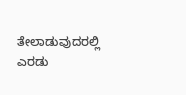ತೇಲಾಡುವುದರಲ್ಲಿ ಎರಡು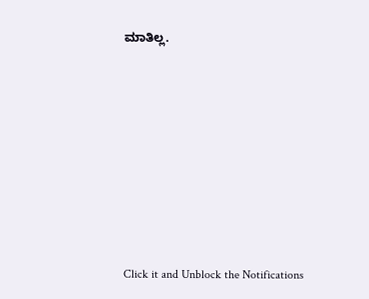ಮಾತಿಲ್ಲ.












Click it and Unblock the Notifications